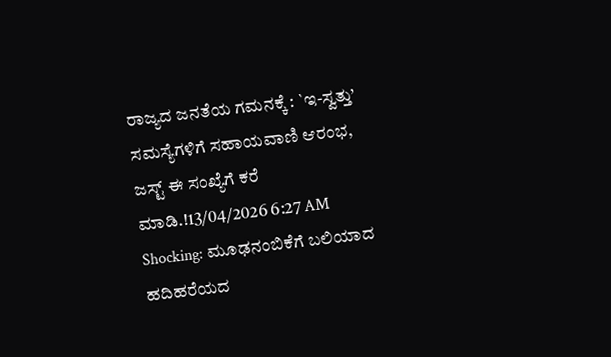ರಾಜ್ಯದ ಜನತೆಯ ಗಮನಕ್ಕೆ : `ಇ-ಸ್ವತ್ತು’ ಸಮಸ್ಯೆಗಳಿಗೆ ಸಹಾಯವಾಣಿ ಆರಂಭ, ಜಸ್ಟ್ ಈ ಸಂಖ್ಯೆಗೆ ಕರೆ ಮಾಡಿ.!13/04/2026 6:27 AM
Shocking: ಮೂಢನಂಬಿಕೆಗೆ ಬಲಿಯಾದ ಹದಿಹರೆಯದ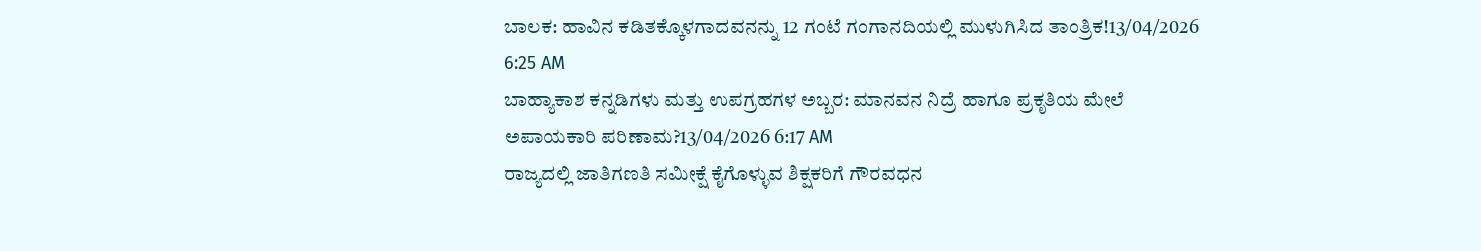ಬಾಲಕ: ಹಾವಿನ ಕಡಿತಕ್ಕೊಳಗಾದವನನ್ನು 12 ಗಂಟೆ ಗಂಗಾನದಿಯಲ್ಲಿ ಮುಳುಗಿಸಿದ ತಾಂತ್ರಿಕ!13/04/2026 6:25 AM
ಬಾಹ್ಯಾಕಾಶ ಕನ್ನಡಿಗಳು ಮತ್ತು ಉಪಗ್ರಹಗಳ ಅಬ್ಬರ: ಮಾನವನ ನಿದ್ರೆ ಹಾಗೂ ಪ್ರಕೃತಿಯ ಮೇಲೆ ಅಪಾಯಕಾರಿ ಪರಿಣಾಮ?13/04/2026 6:17 AM
ರಾಜ್ಯದಲ್ಲಿ ಜಾತಿಗಣತಿ ಸಮೀಕ್ಷೆ ಕೈಗೊಳ್ಳುವ ಶಿಕ್ಷಕರಿಗೆ ಗೌರವಧನ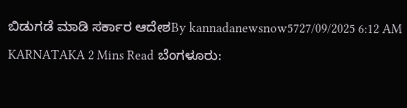ಬಿಡುಗಡೆ ಮಾಡಿ ಸರ್ಕಾರ ಆದೇಶBy kannadanewsnow5727/09/2025 6:12 AM KARNATAKA 2 Mins Read ಬೆಂಗಳೂರು: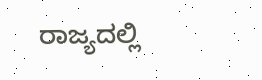ರಾಜ್ಯದಲ್ಲಿ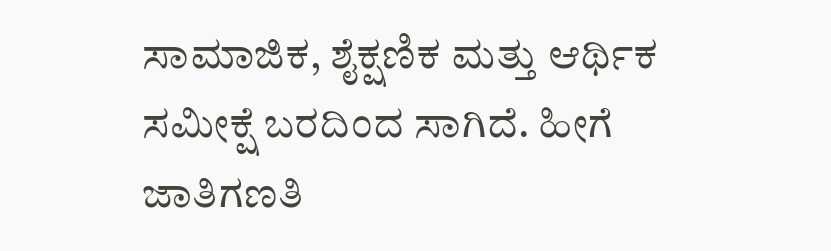ಸಾಮಾಜಿಕ, ಶೈಕ್ಷಣಿಕ ಮತ್ತು ಆರ್ಥಿಕ ಸಮೀಕ್ಷೆ ಬರದಿಂದ ಸಾಗಿದೆ. ಹೀಗೆ ಜಾತಿಗಣತಿ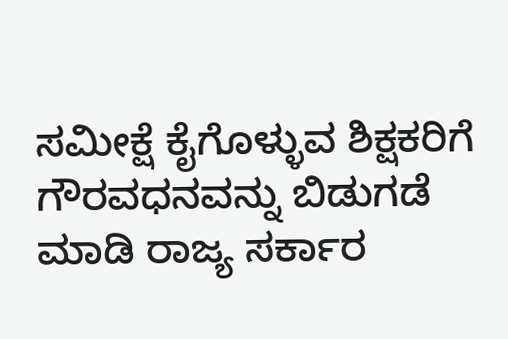ಸಮೀಕ್ಷೆ ಕೈಗೊಳ್ಳುವ ಶಿಕ್ಷಕರಿಗೆ ಗೌರವಧನವನ್ನು ಬಿಡುಗಡೆ ಮಾಡಿ ರಾಜ್ಯ ಸರ್ಕಾರ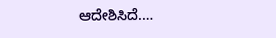ಆದೇಶಿಸಿದೆ.…